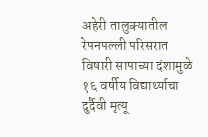अहेरी तालुक्यातील रेपनपल्ली परिसरात विषारी सापाच्या दंशामुळे १६ वर्षीय विद्यार्थ्याचा दुर्दैवी मृत्यू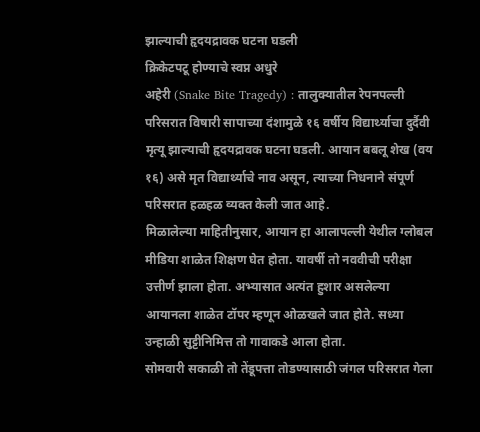झाल्याची हृदयद्रावक घटना घडली
क्रिकेटपटू होण्याचे स्वप्न अधुरे
अहेरी (Snake Bite Tragedy) : तालुक्यातील रेपनपल्ली परिसरात विषारी सापाच्या दंशामुळे १६ वर्षीय विद्यार्थ्याचा दुर्दैवी मृत्यू झाल्याची हृदयद्रावक घटना घडली. आयान बबलू शेख (वय १६) असे मृत विद्यार्थ्याचे नाव असून, त्याच्या निधनाने संपूर्ण परिसरात हळहळ व्यक्त केली जात आहे.
मिळालेल्या माहितीनुसार, आयान हा आलापल्ली येथील ग्लोबल मीडिया शाळेत शिक्षण घेत होता. यावर्षी तो नववीची परीक्षा उत्तीर्ण झाला होता. अभ्यासात अत्यंत हुशार असलेल्या आयानला शाळेत टॉपर म्हणून ओळखले जात होते. सध्या उन्हाळी सुट्टीनिमित्त तो गावाकडे आला होता.
सोमवारी सकाळी तो तेंडूपत्ता तोडण्यासाठी जंगल परिसरात गेला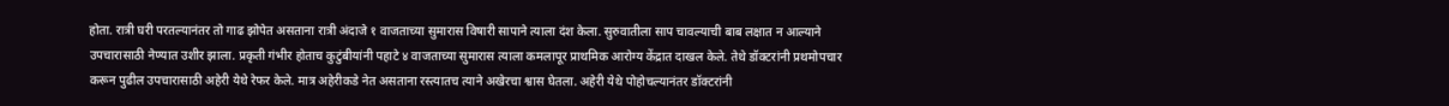होता. रात्री घरी परतल्यानंतर तो गाढ झोपेत असताना रात्री अंदाजे १ वाजताच्या सुमारास विषारी सापाने त्याला दंश केला. सुरुवातीला साप चावल्याची बाब लक्षात न आल्याने उपचारासाठी नेण्यात उशीर झाला. प्रकृती गंभीर होताच कुटुंबीयांनी पहाटे ४ वाजताच्या सुमारास त्याला कमलापूर प्राथमिक आरोग्य केंद्रात दाखल केले. तेथे डॉक्टरांनी प्रथमोपचार करून पुढील उपचारासाठी अहेरी येथे रेफर केले. मात्र अहेरीकडे नेत असताना रस्त्यातच त्याने अखेरचा श्वास घेतला. अहेरी येथे पोहोचल्यानंतर डॉक्टरांनी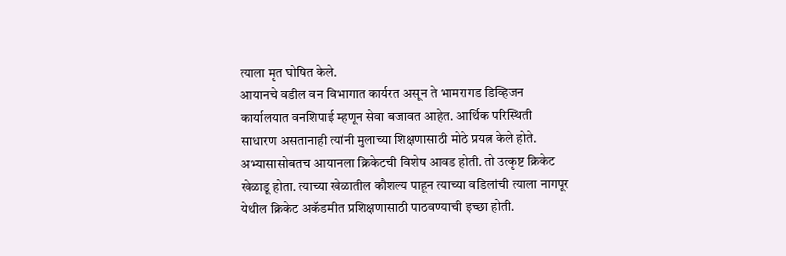त्याला मृत घोषित केले.
आयानचे वडील वन विभागात कार्यरत असून ते भामरागड डिव्हिजन कार्यालयात वनशिपाई म्हणून सेवा बजावत आहेत. आर्थिक परिस्थिती साधारण असतानाही त्यांनी मुलाच्या शिक्षणासाठी मोठे प्रयत्न केले होते.
अभ्यासासोबतच आयानला क्रिकेटची विशेष आवड होती. तो उत्कृष्ट क्रिकेट खेळाडू होता. त्याच्या खेळातील कौशल्य पाहून त्याच्या वडिलांची त्याला नागपूर येथील क्रिकेट अकॅडमीत प्रशिक्षणासाठी पाठवण्याची इच्छा होती.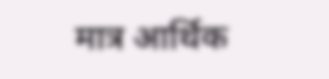मात्र आर्थिक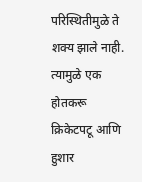परिस्थितीमुळे ते शक्य झाले नाही. त्यामुळे एक होतकरू क्रिकेटपटू आणि हुशार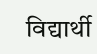विद्यार्थी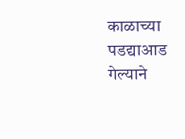काळाच्या पडद्याआड गेल्याने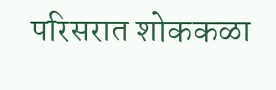परिसरात शोककळा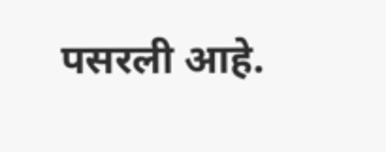पसरली आहे.